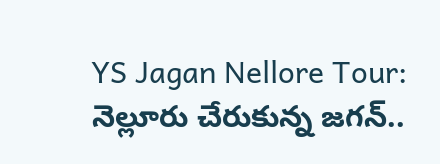YS Jagan Nellore Tour: నెల్లూరు చేరుకున్న జగన్..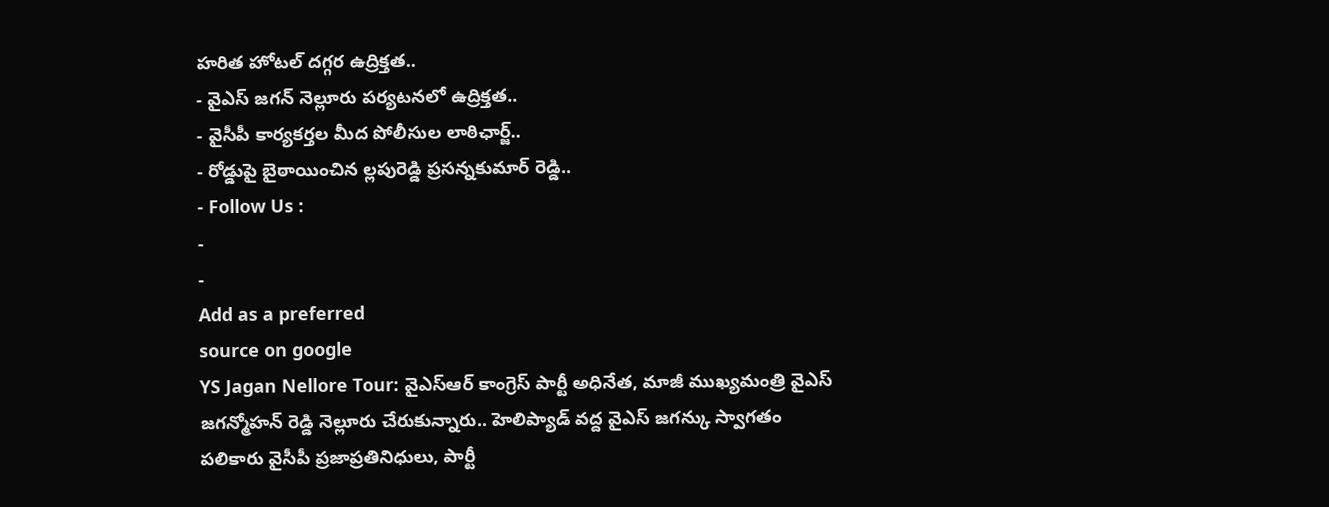హరిత హోటల్ దగ్గర ఉద్రిక్తత..
- వైఎస్ జగన్ నెల్లూరు పర్యటనలో ఉద్రిక్తత..
- వైసీపీ కార్యకర్తల మీద పోలీసుల లాఠిఛార్జ్..
- రోడ్డుపై బైఠాయించిన ల్లపురెడ్డి ప్రసన్నకుమార్ రెడ్డి..
- Follow Us :
-
-
Add as a preferred
source on google
YS Jagan Nellore Tour: వైఎస్ఆర్ కాంగ్రెస్ పార్టీ అధినేత, మాజీ ముఖ్యమంత్రి వైఎస్ జగన్మోహన్ రెడ్డి నెల్లూరు చేరుకున్నారు.. హెలిప్యాడ్ వద్ద వైఎస్ జగన్కు స్వాగతం పలికారు వైసీపీ ప్రజాప్రతినిధులు, పార్టీ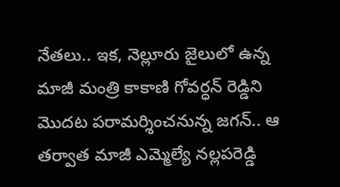నేతలు.. ఇక, నెల్లూరు జైలులో ఉన్న మాజీ మంత్రి కాకాణి గోవర్ధన్ రెడ్డిని మొదట పరామర్శించనున్న జగన్.. ఆ తర్వాత మాజీ ఎమ్మెల్యే నల్లపరెడ్డి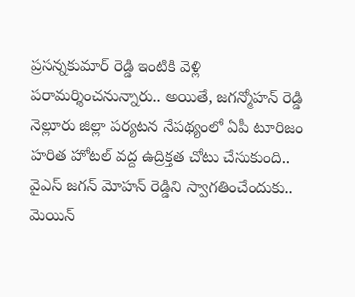ప్రసన్నకుమార్ రెడ్డి ఇంటికి వెళ్లి పరామర్శించనున్నారు.. అయితే, జగన్మోహన్ రెడ్డి నెల్లూరు జిల్లా పర్యటన నేపథ్యంలో ఏపీ టూరిజం హరిత హోటల్ వద్ద ఉద్రిక్తత చోటు చేసుకుంది.. వైఎస్ జగన్ మోహన్ రెడ్డిని స్వాగతించేందుకు.. మెయిన్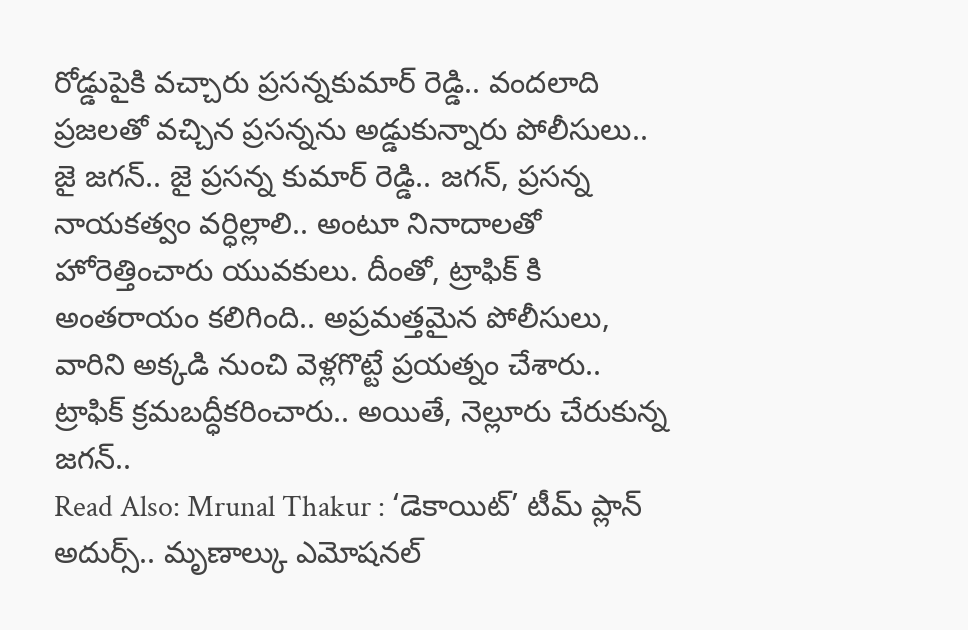రోడ్డుపైకి వచ్చారు ప్రసన్నకుమార్ రెడ్డి.. వందలాది ప్రజలతో వచ్చిన ప్రసన్నను అడ్డుకున్నారు పోలీసులు.. జై జగన్.. జై ప్రసన్న కుమార్ రెడ్డి.. జగన్, ప్రసన్న నాయకత్వం వర్ధిల్లాలి.. అంటూ నినాదాలతో హోరెత్తించారు యువకులు. దీంతో, ట్రాఫిక్ కి అంతరాయం కలిగింది.. అప్రమత్తమైన పోలీసులు, వారిని అక్కడి నుంచి వెళ్లగొట్టే ప్రయత్నం చేశారు.. ట్రాఫిక్ క్రమబద్ధీకరించారు.. అయితే, నెల్లూరు చేరుకున్న జగన్..
Read Also: Mrunal Thakur : ‘డెకాయిట్’ టీమ్ ప్లాన్ అదుర్స్.. మృణాల్కు ఎమోషనల్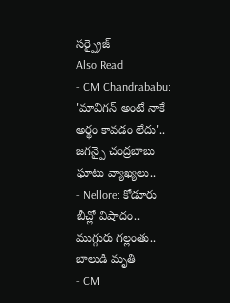సర్ప్రైజ్
Also Read
- CM Chandrababu: 'మావిగన్ అంటే నాకే అర్థం కావడం లేదు'.. జగన్పై చంద్రబాబు ఘాటు వ్యాఖ్యలు..
- Nellore: కోడూరు బీచ్లో విషాదం.. ముగ్గురు గల్లంతు.. బాలుడి మృతి
- CM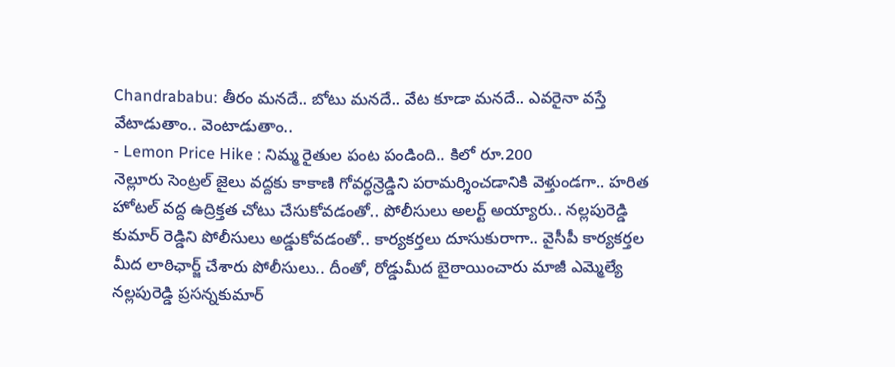Chandrababu: తీరం మనదే.. బోటు మనదే.. వేట కూడా మనదే.. ఎవరైనా వస్తే వేటాడుతాం.. వెంటాడుతాం..
- Lemon Price Hike : నిమ్మ రైతుల పంట పండింది.. కిలో రూ.200
నెల్లూరు సెంట్రల్ జైలు వద్దకు కాకాణి గోవర్ధన్రెడ్డిని పరామర్శించడానికి వెళ్తుండగా.. హరిత హోటల్ వద్ద ఉద్రిక్తత చోటు చేసుకోవడంతో.. పోలీసులు అలర్ట్ అయ్యారు.. నల్లపురెడ్డి కుమార్ రెడ్డిని పోలీసులు అడ్డుకోవడంతో.. కార్యకర్తలు దూసుకురాగా.. వైసీపీ కార్యకర్తల మీద లాఠిఛార్జ్ చేశారు పోలీసులు.. దీంతో, రోడ్డుమీద బైఠాయించారు మాజీ ఎమ్మెల్యే నల్లపురెడ్డి ప్రసన్నకుమార్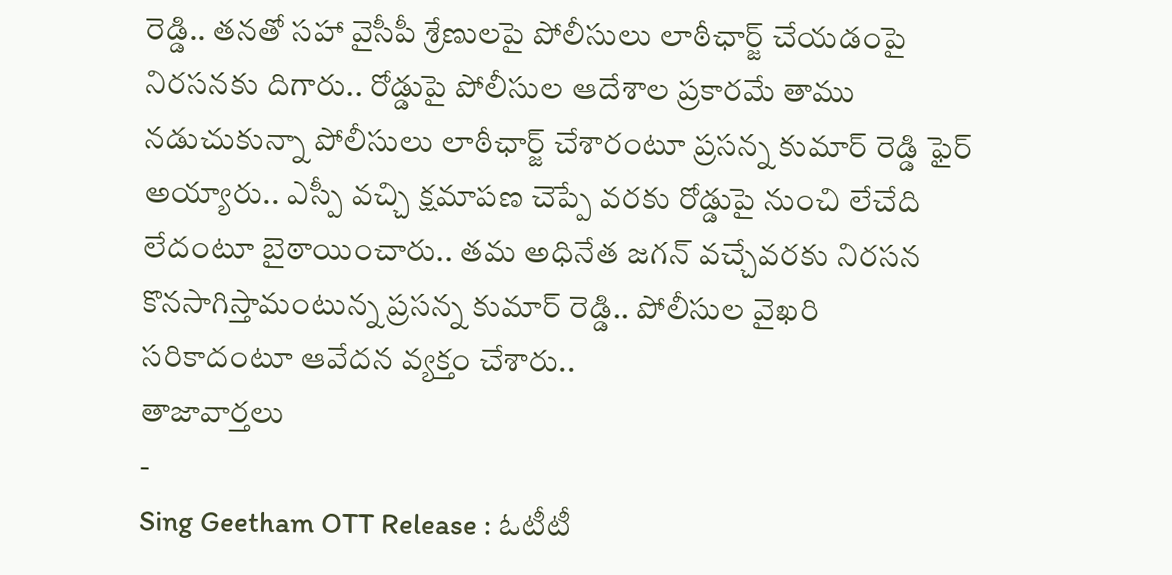రెడ్డి.. తనతో సహా వైసీపీ శ్రేణులపై పోలీసులు లాఠీఛార్జ్ చేయడంపై నిరసనకు దిగారు.. రోడ్డుపై పోలీసుల ఆదేశాల ప్రకారమే తాము నడుచుకున్నా పోలీసులు లాఠీఛార్జ్ చేశారంటూ ప్రసన్న కుమార్ రెడ్డి ఫైర్ అయ్యారు.. ఎస్పీ వచ్చి క్షమాపణ చెప్పే వరకు రోడ్డుపై నుంచి లేచేది లేదంటూ బైఠాయించారు.. తమ అధినేత జగన్ వచ్చేవరకు నిరసన కొనసాగిస్తామంటున్న ప్రసన్న కుమార్ రెడ్డి.. పోలీసుల వైఖరి సరికాదంటూ ఆవేదన వ్యక్తం చేశారు..
తాజావార్తలు
-
Sing Geetham OTT Release : ఓటీటీ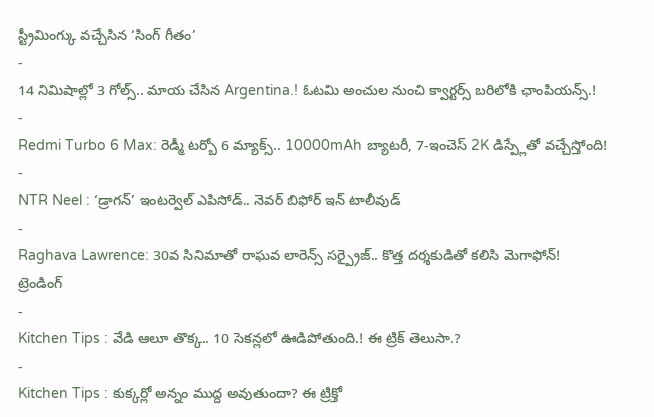స్ట్రీమింగ్కు వచ్చేసిన ‘సింగ్ గీతం’
-
14 నిమిషాల్లో 3 గోల్స్.. మాయ చేసిన Argentina.! ఓటమి అంచుల నుంచి క్వార్టర్స్ బరిలోకి ఛాంపియన్స్.!
-
Redmi Turbo 6 Max: రెడ్మీ టర్బో 6 మ్యాక్స్.. 10000mAh బ్యాటరీ, 7-ఇంచెస్ 2K డిస్ప్లేతో వచ్చేస్తోంది!
-
NTR Neel : ‘డ్రాగన్’ ఇంటర్వెల్ ఎపిసోడ్.. నెవర్ బిఫోర్ ఇన్ టాలీవుడ్
-
Raghava Lawrence: 30వ సినిమాతో రాఘవ లారెన్స్ సర్ప్రైజ్.. కొత్త దర్శకుడితో కలిసి మెగాఫోన్!
ట్రెండింగ్
-
Kitchen Tips : వేడి ఆలూ తొక్క.. 10 సెకన్లలో ఊడిపోతుంది.! ఈ ట్రిక్ తెలుసా.?
-
Kitchen Tips : కుక్కర్లో అన్నం ముద్ద అవుతుందా? ఈ ట్రిక్తో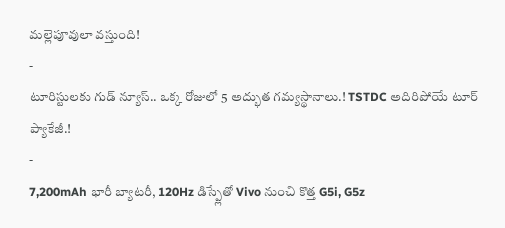మల్లెపూవులా వస్తుంది!
-
టూరిస్టులకు గుడ్ న్యూస్.. ఒక్క రోజులో 5 అద్భుత గమ్యస్థానాలు.! TSTDC అదిరిపోయే టూర్ ప్యాకేజీ.!
-
7,200mAh భారీ బ్యాటరీ, 120Hz డిస్ప్లేతో Vivo నుంచి కొత్త G5i, G5z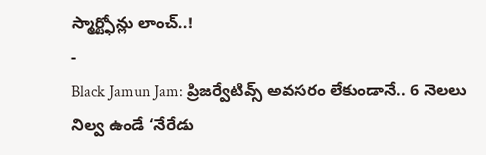స్మార్ట్ఫోన్లు లాంచ్..!
-
Black Jamun Jam: ప్రిజర్వేటివ్స్ అవసరం లేకుండానే.. 6 నెలలు నిల్వ ఉండే ‘నేరేడు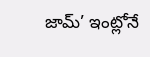జామ్’ ఇంట్లోనే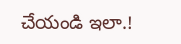చేయండి ఇలా.!